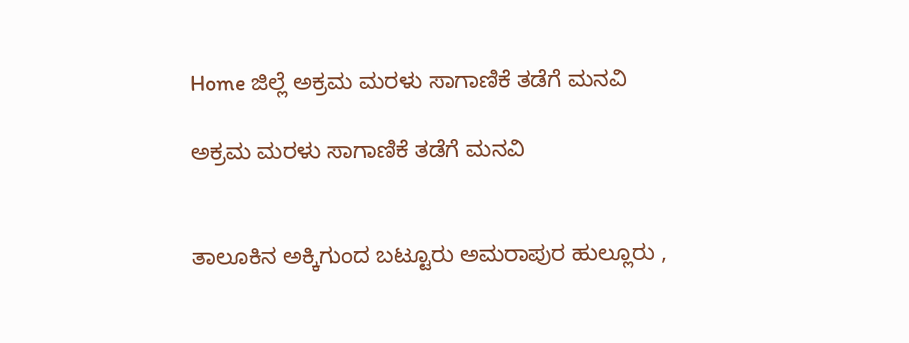Home ಜಿಲ್ಲೆ ಅಕ್ರಮ ಮರಳು ಸಾಗಾಣಿಕೆ ತಡೆಗೆ ಮನವಿ

ಅಕ್ರಮ ಮರಳು ಸಾಗಾಣಿಕೆ ತಡೆಗೆ ಮನವಿ


ತಾಲೂಕಿನ ಅಕ್ಕಿಗುಂದ ಬಟ್ಟೂರು ಅಮರಾಪುರ ಹುಲ್ಲೂರು ,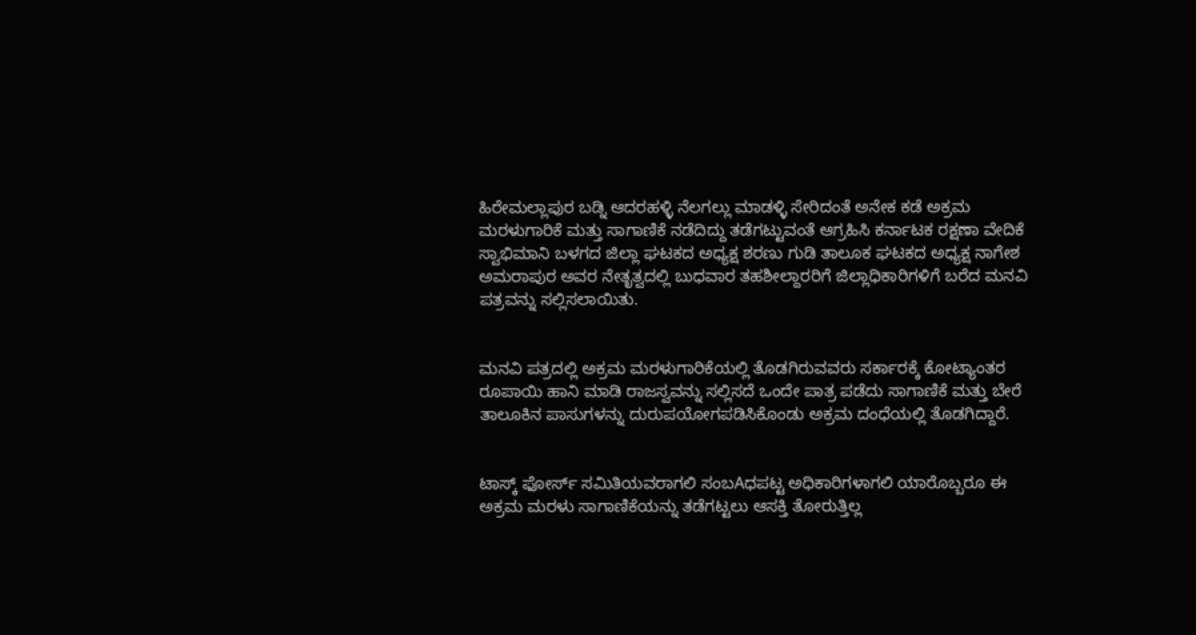ಹಿರೇಮಲ್ಲಾಪುರ ಬಡ್ನಿ ಆದರಹಳ್ಳಿ ನೆಲಗಲ್ಲು ಮಾಡಳ್ಳಿ ಸೇರಿದಂತೆ ಅನೇಕ ಕಡೆ ಅಕ್ರಮ ಮರಳುಗಾರಿಕೆ ಮತ್ತು ಸಾಗಾಣಿಕೆ ನಡೆದಿದ್ದು ತಡೆಗಟ್ಟುವಂತೆ ಆಗ್ರಹಿಸಿ ಕರ್ನಾಟಕ ರಕ್ಷಣಾ ವೇದಿಕೆ ಸ್ವಾಭಿಮಾನಿ ಬಳಗದ ಜಿಲ್ಲಾ ಘಟಕದ ಅಧ್ಯಕ್ಷ ಶರಣು ಗುಡಿ ತಾಲೂಕ ಘಟಕದ ಅಧ್ಯಕ್ಷ ನಾಗೇಶ ಅಮರಾಪುರ ಅವರ ನೇತೃತ್ವದಲ್ಲಿ ಬುಧವಾರ ತಹಶೀಲ್ದಾರರಿಗೆ ಜಿಲ್ಲಾಧಿಕಾರಿಗಳಿಗೆ ಬರೆದ ಮನವಿ ಪತ್ರವನ್ನು ಸಲ್ಲಿಸಲಾಯಿತು.


ಮನವಿ ಪತ್ರದಲ್ಲಿ ಅಕ್ರಮ ಮರಳುಗಾರಿಕೆಯಲ್ಲಿ ತೊಡಗಿರುವವರು ಸರ್ಕಾರಕ್ಕೆ ಕೋಟ್ಯಾಂತರ ರೂಪಾಯಿ ಹಾನಿ ಮಾಡಿ ರಾಜಸ್ವವನ್ನು ಸಲ್ಲಿಸದೆ ಒಂದೇ ಪಾತ್ರ ಪಡೆದು ಸಾಗಾಣಿಕೆ ಮತ್ತು ಬೇರೆ ತಾಲೂಕಿನ ಪಾಸುಗಳನ್ನು ದುರುಪಯೋಗಪಡಿಸಿಕೊಂಡು ಅಕ್ರಮ ದಂಧೆಯಲ್ಲಿ ತೊಡಗಿದ್ದಾರೆ.


ಟಾಸ್ಕ್ ಫೋರ್ಸ್ ಸಮಿತಿಯವರಾಗಲಿ ಸಂಬAಧಪಟ್ಟ ಅಧಿಕಾರಿಗಳಾಗಲಿ ಯಾರೊಬ್ಬರೂ ಈ ಅಕ್ರಮ ಮರಳು ಸಾಗಾಣಿಕೆಯನ್ನು ತಡೆಗಟ್ಟಲು ಆಸಕ್ತಿ ತೋರುತ್ತಿಲ್ಲ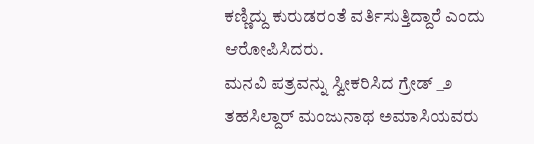ಕಣ್ಣಿದ್ದು ಕುರುಡರಂತೆ ವರ್ತಿಸುತ್ತಿದ್ದಾರೆ ಎಂದು ಆರೋಪಿಸಿದರು.
ಮನವಿ ಪತ್ರವನ್ನು ಸ್ವೀಕರಿಸಿದ ಗ್ರೇಡ್ _೨ ತಹಸಿಲ್ದಾರ್ ಮಂಜುನಾಥ ಅಮಾಸಿಯವರು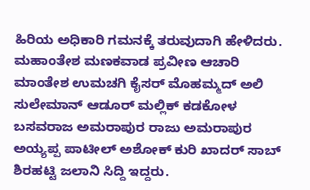ಹಿರಿಯ ಅಧಿಕಾರಿ ಗಮನಕ್ಕೆ ತರುವುದಾಗಿ ಹೇಳಿದರು.
ಮಹಾಂತೇಶ ಮಣಕವಾಡ ಪ್ರವೀಣ ಆಚಾರಿ ಮಾಂತೇಶ ಉಮಚಗಿ ಕೈಸರ್ ಮೊಹಮ್ಮದ್ ಅಲಿ ಸುಲೇಮಾನ್ ಆಡೂರ್ ಮಲ್ಲಿಕ್ ಕಡಕೋಳ ಬಸವರಾಜ ಅಮರಾಪುರ ರಾಜು ಅಮರಾಪುರ ಅಯ್ಯಪ್ಪ ಪಾಟೀಲ್ ಅಶೋಕ್ ಕುರಿ ಖಾದರ್ ಸಾಬ್ ಶಿರಹಟ್ಟಿ ಜಲಾನಿ ಸಿದ್ದಿ ಇದ್ದರು.